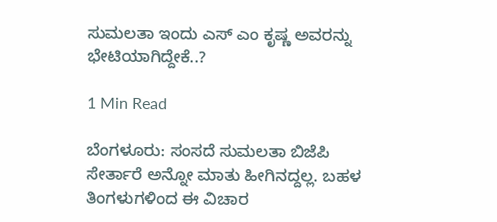ಸುಮಲತಾ ಇಂದು ಎಸ್ ಎಂ ಕೃಷ್ಣ ಅವರನ್ನು ಭೇಟಿಯಾಗಿದ್ದೇಕೆ..?

1 Min Read

ಬೆಂಗಳೂರು: ಸಂಸದೆ ಸುಮಲತಾ ಬಿಜೆಪಿ ಸೇರ್ತಾರೆ ಅನ್ನೋ ಮಾತು ಹೀಗಿನದ್ದಲ್ಲ. ಬಹಳ ತಿಂಗಳುಗಳಿಂದ ಈ ವಿಚಾರ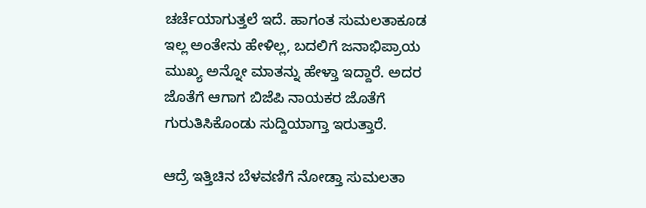ಚರ್ಚೆಯಾಗುತ್ತಲೆ ಇದೆ. ಹಾಗಂತ ಸುಮಲತಾ‌ಕೂಡ ಇಲ್ಲ ಅಂತೇನು ಹೇಳಿಲ್ಲ, ಬದಲಿಗೆ ಜನಾಭಿಪ್ರಾಯ ಮುಖ್ಯ ಅನ್ನೋ ಮಾತನ್ನು ಹೇಳ್ತಾ ಇದ್ದಾರೆ. ಅದರ ಜೊತೆಗೆ ಆಗಾಗ ಬಿಜೆಪಿ ನಾಯಕರ ಜೊತೆಗೆ ಗುರುತಿಸಿಕೊಂಡು ಸುದ್ದಿಯಾಗ್ತಾ ಇರುತ್ತಾರೆ.

ಆದ್ರೆ ಇತ್ತಿಚಿನ ಬೆಳವಣಿಗೆ ನೋಡ್ತಾ ಸುಮಲತಾ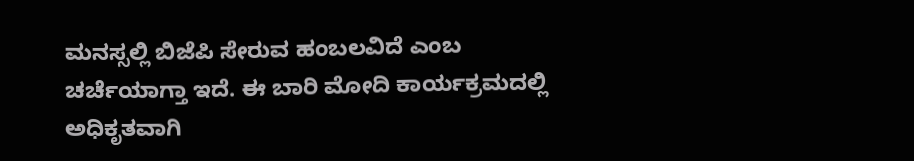ಮನಸ್ಸಲ್ಲಿ ಬಿಜೆಪಿ ಸೇರುವ ಹಂಬಲವಿದೆ ಎಂಬ ಚರ್ಚೆಯಾಗ್ತಾ ಇದೆ. ಈ ಬಾರಿ ಮೋದಿ ಕಾರ್ಯಕ್ರಮದಲ್ಲಿ ಅಧಿಕೃತವಾಗಿ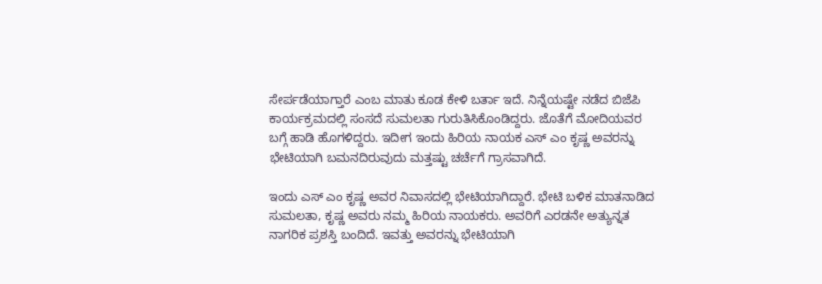ಸೇರ್ಪಡೆಯಾಗ್ತಾರೆ ಎಂಬ ಮಾತು ಕೂಡ ಕೇಳಿ ಬರ್ತಾ ಇದೆ. ನಿನ್ನೆಯಷ್ಟೇ ನಡೆದ ಬಿಜೆಪಿ ಕಾರ್ಯಕ್ರಮದಲ್ಲಿ ಸಂಸದೆ ಸುಮಲತಾ ಗುರುತಿಸಿಕೊಂಡಿದ್ದರು. ಜೊತೆಗೆ ಮೋದಿಯವರ ಬಗ್ಗೆ ಹಾಡಿ ಹೊಗಳಿದ್ದರು. ಇದೀಗ ಇಂದು ಹಿರಿಯ ನಾಯಕ ಎಸ್ ಎಂ ಕೃಷ್ಣ ಅವರನ್ನು ಭೇಟಿಯಾಗಿ ಬಮನದಿರುವುದು ಮತ್ತಷ್ಟು ಚರ್ಚೆಗೆ ಗ್ರಾಸವಾಗಿದೆ.

ಇಂದು ಎಸ್ ಎಂ ಕೃಷ್ಣ ಅವರ ನಿವಾಸದಲ್ಲಿ ಭೇಟಿಯಾಗಿದ್ದಾರೆ. ಭೇಟಿ ಬಳಿಕ ಮಾತನಾಡಿದ ಸುಮಲತಾ, ಕೃಷ್ಣ ಅವರು ನಮ್ಮ ಹಿರಿಯ ನಾಯಕರು. ಅವರಿಗೆ ಎರಡನೇ ಅತ್ಯುನ್ನತ ನಾಗರಿಕ ಪ್ರಶಸ್ತಿ ಬಂದಿದೆ. ಇವತ್ತು ಅವರನ್ನು ಭೇಟಿಯಾಗಿ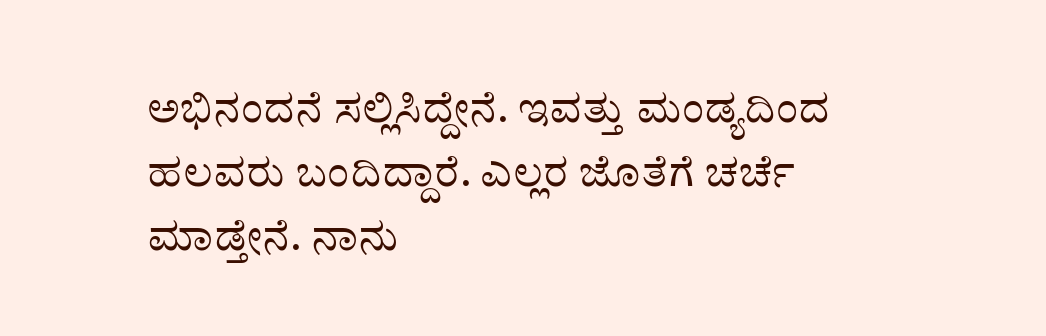ಅಭಿನಂದನೆ ಸಲ್ಲಿಸಿದ್ದೇನೆ. ಇವತ್ತು ಮಂಡ್ಯದಿಂದ ಹಲವರು ಬಂದಿದ್ದಾರೆ. ಎಲ್ಲರ ಜೊತೆಗೆ ಚರ್ಚೆ ಮಾಡ್ತೇನೆ. ನಾನು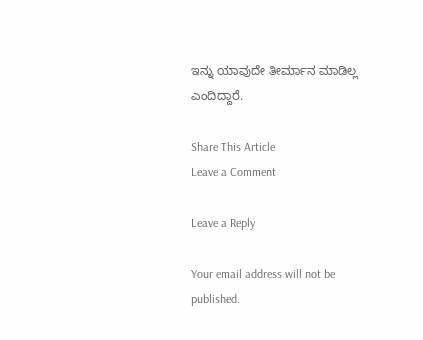ಇನ್ನು ಯಾವುದೇ ತೀರ್ಮಾನ ಮಾಡಿಲ್ಲ ಎಂದಿದ್ದಾರೆ.

Share This Article
Leave a Comment

Leave a Reply

Your email address will not be published.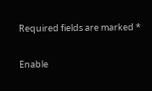Required fields are marked *

Enable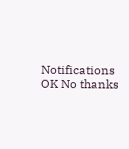Notifications OK No thanks